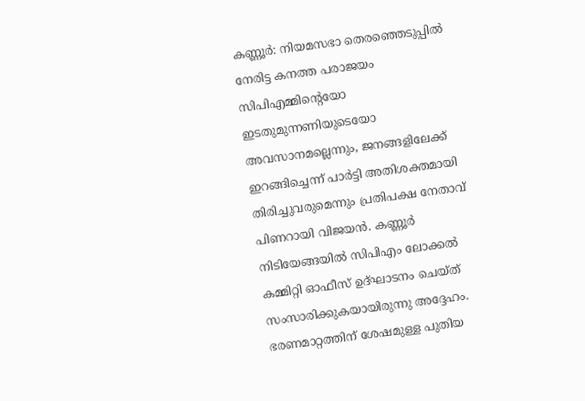കണ്ണൂർ: നിയമസഭാ തെരഞ്ഞെടുപ്പിൽ നേരിട്ട കനത്ത പരാജയം സിപിഎമ്മിന്റെയോ ഇടതുമുന്നണിയുടെയോ അവസാനമല്ലെന്നും, ജനങ്ങളിലേക്ക് ഇറങ്ങിച്ചെന്ന് പാർട്ടി അതിശക്തമായി തിരിച്ചുവരുമെന്നും പ്രതിപക്ഷ നേതാവ് പിണറായി വിജയൻ. കണ്ണൂർ നിടിയേങ്ങയിൽ സിപിഎം ലോക്കൽ കമ്മിറ്റി ഓഫീസ് ഉദ്ഘാടനം ചെയ്ത് സംസാരിക്കുകയായിരുന്നു അദ്ദേഹം. ഭരണമാറ്റത്തിന് ശേഷമുള്ള പുതിയ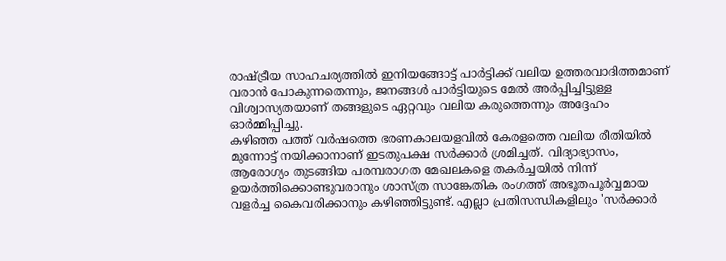രാഷ്ട്രീയ സാഹചര്യത്തിൽ ഇനിയങ്ങോട്ട് പാർട്ടിക്ക് വലിയ ഉത്തരവാദിത്തമാണ് വരാൻ പോകുന്നതെന്നും, ജനങ്ങൾ പാർട്ടിയുടെ മേൽ അർപ്പിച്ചിട്ടുള്ള വിശ്വാസ്യതയാണ് തങ്ങളുടെ ഏറ്റവും വലിയ കരുത്തെന്നും അദ്ദേഹം ഓർമ്മിപ്പിച്ചു.
കഴിഞ്ഞ പത്ത് വർഷത്തെ ഭരണകാലയളവിൽ കേരളത്തെ വലിയ രീതിയിൽ മുന്നോട്ട് നയിക്കാനാണ് ഇടതുപക്ഷ സർക്കാർ ശ്രമിച്ചത്. വിദ്യാഭ്യാസം, ആരോഗ്യം തുടങ്ങിയ പരമ്പരാഗത മേഖലകളെ തകർച്ചയിൽ നിന്ന് ഉയർത്തിക്കൊണ്ടുവരാനും ശാസ്ത്ര സാങ്കേതിക രംഗത്ത് അഭൂതപൂർവ്വമായ വളർച്ച കൈവരിക്കാനും കഴിഞ്ഞിട്ടുണ്ട്. എല്ലാ പ്രതിസന്ധികളിലും 'സർക്കാർ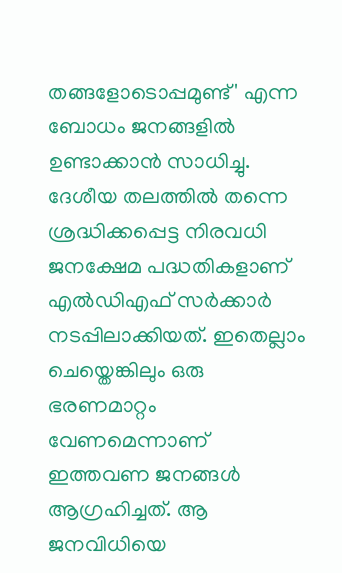തങ്ങളോടൊപ്പമുണ്ട്' എന്ന ബോധം ജനങ്ങളിൽ ഉണ്ടാക്കാൻ സാധിച്ചു. ദേശീയ തലത്തിൽ തന്നെ ശ്രദ്ധിക്കപ്പെട്ട നിരവധി ജനക്ഷേമ പദ്ധതികളാണ് എൽഡിഎഫ് സർക്കാർ നടപ്പിലാക്കിയത്. ഇതെല്ലാം ചെയ്തെങ്കിലും ഒരു ഭരണമാറ്റം വേണമെന്നാണ് ഇത്തവണ ജനങ്ങൾ ആഗ്രഹിച്ചത്. ആ ജനവിധിയെ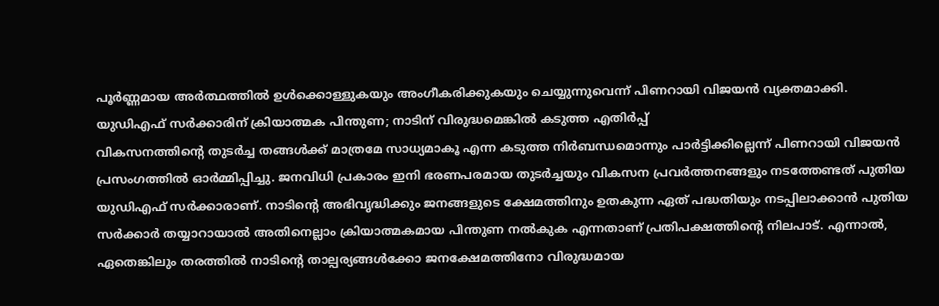പൂർണ്ണമായ അർത്ഥത്തിൽ ഉൾക്കൊള്ളുകയും അംഗീകരിക്കുകയും ചെയ്യുന്നുവെന്ന് പിണറായി വിജയൻ വ്യക്തമാക്കി.
യുഡിഎഫ് സർക്കാരിന് ക്രിയാത്മക പിന്തുണ; നാടിന് വിരുദ്ധമെങ്കിൽ കടുത്ത എതിർപ്പ്
വികസനത്തിന്റെ തുടർച്ച തങ്ങൾക്ക് മാത്രമേ സാധ്യമാകൂ എന്ന കടുത്ത നിർബന്ധമൊന്നും പാർട്ടിക്കില്ലെന്ന് പിണറായി വിജയൻ പ്രസംഗത്തിൽ ഓർമ്മിപ്പിച്ചു. ജനവിധി പ്രകാരം ഇനി ഭരണപരമായ തുടർച്ചയും വികസന പ്രവർത്തനങ്ങളും നടത്തേണ്ടത് പുതിയ യുഡിഎഫ് സർക്കാരാണ്. നാടിന്റെ അഭിവൃദ്ധിക്കും ജനങ്ങളുടെ ക്ഷേമത്തിനും ഉതകുന്ന ഏത് പദ്ധതിയും നടപ്പിലാക്കാൻ പുതിയ സർക്കാർ തയ്യാറായാൽ അതിനെല്ലാം ക്രിയാത്മകമായ പിന്തുണ നൽകുക എന്നതാണ് പ്രതിപക്ഷത്തിന്റെ നിലപാട്. എന്നാൽ, ഏതെങ്കിലും തരത്തിൽ നാടിന്റെ താല്പര്യങ്ങൾക്കോ ജനക്ഷേമത്തിനോ വിരുദ്ധമായ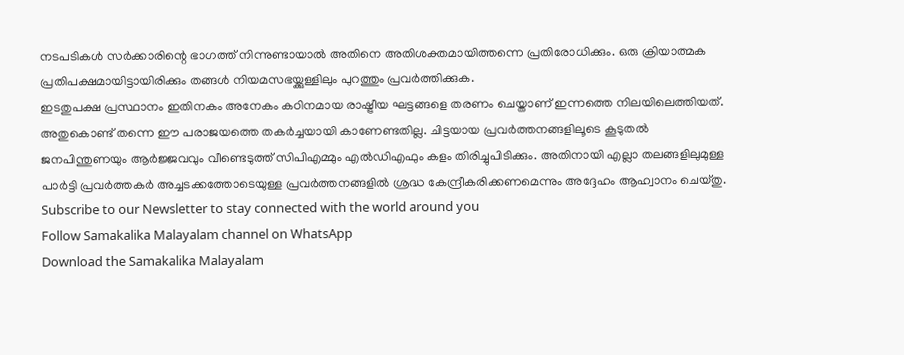നടപടികൾ സർക്കാരിന്റെ ഭാഗത്ത് നിന്നുണ്ടായാൽ അതിനെ അതിശക്തമായിത്തന്നെ പ്രതിരോധിക്കും. ഒരു ക്രിയാത്മക പ്രതിപക്ഷമായിട്ടായിരിക്കും തങ്ങൾ നിയമസഭയ്ക്കുള്ളിലും പുറത്തും പ്രവർത്തിക്കുക.
ഇടതുപക്ഷ പ്രസ്ഥാനം ഇതിനകം അനേകം കഠിനമായ രാഷ്ട്രീയ ഘട്ടങ്ങളെ തരണം ചെയ്താണ് ഇന്നത്തെ നിലയിലെത്തിയത്. അതുകൊണ്ട് തന്നെ ഈ പരാജയത്തെ തകർച്ചയായി കാണേണ്ടതില്ല. ചിട്ടയായ പ്രവർത്തനങ്ങളിലൂടെ കൂടുതൽ ജനപിന്തുണയും ആർജ്ജവവും വീണ്ടെടുത്ത് സിപിഎമ്മും എൽഡിഎഫും കളം തിരിച്ചുപിടിക്കും. അതിനായി എല്ലാ തലങ്ങളിലുമുള്ള പാർട്ടി പ്രവർത്തകർ അച്ചടക്കത്തോടെയുള്ള പ്രവർത്തനങ്ങളിൽ ശ്രദ്ധ കേന്ദ്രീകരിക്കണമെന്നും അദ്ദേഹം ആഹ്വാനം ചെയ്തു.
Subscribe to our Newsletter to stay connected with the world around you
Follow Samakalika Malayalam channel on WhatsApp
Download the Samakalika Malayalam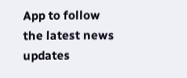App to follow the latest news updates